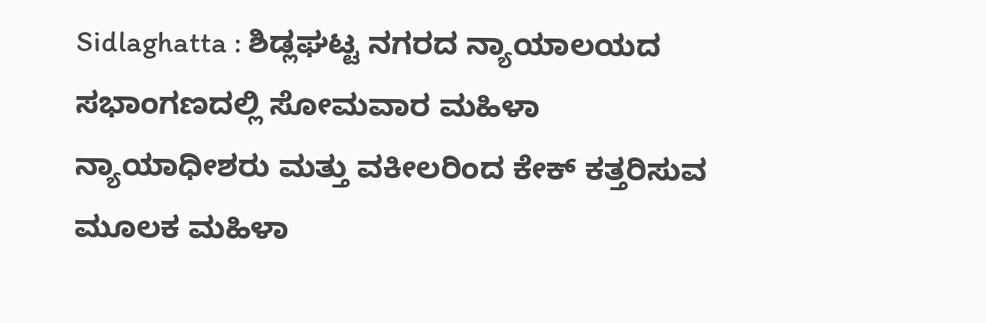Sidlaghatta : ಶಿಡ್ಲಘಟ್ಟ ನಗರದ ನ್ಯಾಯಾಲಯದ ಸಭಾಂಗಣದಲ್ಲಿ ಸೋಮವಾರ ಮಹಿಳಾ ನ್ಯಾಯಾಧೀಶರು ಮತ್ತು ವಕೀಲರಿಂದ ಕೇಕ್ ಕತ್ತರಿಸುವ ಮೂಲಕ ಮಹಿಳಾ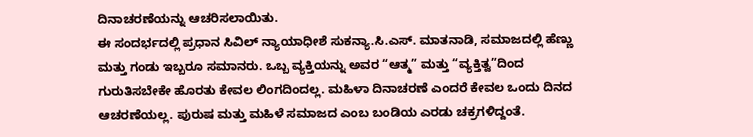ದಿನಾಚರಣೆಯನ್ನು ಆಚರಿಸಲಾಯಿತು.
ಈ ಸಂದರ್ಭದಲ್ಲಿ ಪ್ರಧಾನ ಸಿವಿಲ್ ನ್ಯಾಯಾಧೀಶೆ ಸುಕನ್ಯಾ.ಸಿ.ಎಸ್. ಮಾತನಾಡಿ, ಸಮಾಜದಲ್ಲಿ ಹೆಣ್ಣು ಮತ್ತು ಗಂಡು ಇಬ್ಬರೂ ಸಮಾನರು. ಒಬ್ಬ ವ್ಯಕ್ತಿಯನ್ನು ಅವರ “ಆತ್ಮ” ಮತ್ತು “ವ್ಯಕ್ತಿತ್ವ”ದಿಂದ ಗುರುತಿಸಬೇಕೇ ಹೊರತು ಕೇವಲ ಲಿಂಗದಿಂದಲ್ಲ. ಮಹಿಳಾ ದಿನಾಚರಣೆ ಎಂದರೆ ಕೇವಲ ಒಂದು ದಿನದ ಆಚರಣೆಯಲ್ಲ. ಪುರುಷ ಮತ್ತು ಮಹಿಳೆ ಸಮಾಜದ ಎಂಬ ಬಂಡಿಯ ಎರಡು ಚಕ್ರಗಳಿದ್ದಂತೆ.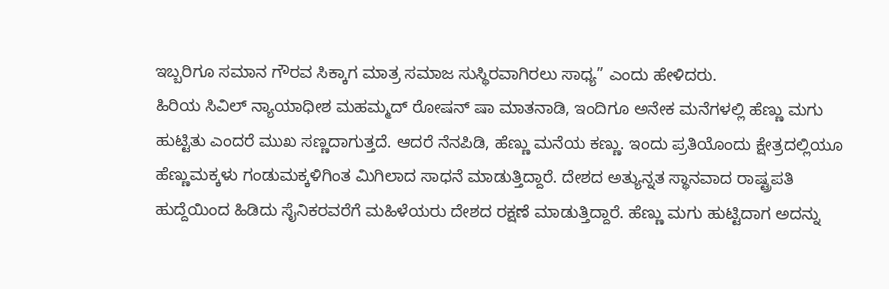ಇಬ್ಬರಿಗೂ ಸಮಾನ ಗೌರವ ಸಿಕ್ಕಾಗ ಮಾತ್ರ ಸಮಾಜ ಸುಸ್ಥಿರವಾಗಿರಲು ಸಾಧ್ಯ” ಎಂದು ಹೇಳಿದರು.
ಹಿರಿಯ ಸಿವಿಲ್ ನ್ಯಾಯಾಧೀಶ ಮಹಮ್ಮದ್ ರೋಷನ್ ಷಾ ಮಾತನಾಡಿ, ಇಂದಿಗೂ ಅನೇಕ ಮನೆಗಳಲ್ಲಿ ಹೆಣ್ಣು ಮಗು ಹುಟ್ಟಿತು ಎಂದರೆ ಮುಖ ಸಣ್ಣದಾಗುತ್ತದೆ. ಆದರೆ ನೆನಪಿಡಿ, ಹೆಣ್ಣು ಮನೆಯ ಕಣ್ಣು. ಇಂದು ಪ್ರತಿಯೊಂದು ಕ್ಷೇತ್ರದಲ್ಲಿಯೂ ಹೆಣ್ಣುಮಕ್ಕಳು ಗಂಡುಮಕ್ಕಳಿಗಿಂತ ಮಿಗಿಲಾದ ಸಾಧನೆ ಮಾಡುತ್ತಿದ್ದಾರೆ. ದೇಶದ ಅತ್ಯುನ್ನತ ಸ್ಥಾನವಾದ ರಾಷ್ಟ್ರಪತಿ ಹುದ್ದೆಯಿಂದ ಹಿಡಿದು ಸೈನಿಕರವರೆಗೆ ಮಹಿಳೆಯರು ದೇಶದ ರಕ್ಷಣೆ ಮಾಡುತ್ತಿದ್ದಾರೆ. ಹೆಣ್ಣು ಮಗು ಹುಟ್ಟಿದಾಗ ಅದನ್ನು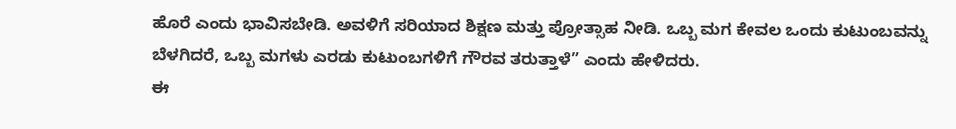ಹೊರೆ ಎಂದು ಭಾವಿಸಬೇಡಿ. ಅವಳಿಗೆ ಸರಿಯಾದ ಶಿಕ್ಷಣ ಮತ್ತು ಪ್ರೋತ್ಸಾಹ ನೀಡಿ. ಒಬ್ಬ ಮಗ ಕೇವಲ ಒಂದು ಕುಟುಂಬವನ್ನು ಬೆಳಗಿದರೆ, ಒಬ್ಬ ಮಗಳು ಎರಡು ಕುಟುಂಬಗಳಿಗೆ ಗೌರವ ತರುತ್ತಾಳೆ” ಎಂದು ಹೇಳಿದರು.
ಈ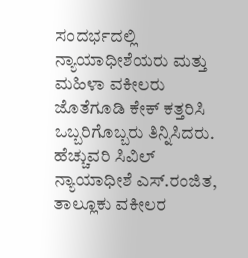ಸಂದರ್ಭದಲ್ಲಿ ನ್ಯಾಯಾಧೀಶೆಯರು ಮತ್ತು ಮಹಿಳಾ ವಕೀಲರು ಜೊತೆಗೂಡಿ ಕೇಕ್ ಕತ್ತರಿಸಿ ಒಬ್ಬರಿಗೊಬ್ಬರು ತಿನ್ನಿಸಿದರು.
ಹೆಚ್ಚುವರಿ ಸಿವಿಲ್ ನ್ಯಾಯಾಧೀಶೆ ಎಸ್.ರಂಜಿತ, ತಾಲ್ಲೂಕು ವಕೀಲರ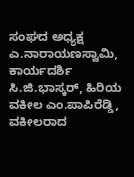ಸಂಘದ ಅಧ್ಯಕ್ಷ ಎ.ನಾರಾಯಣಸ್ವಾಮಿ, ಕಾರ್ಯದರ್ಶಿ ಸಿ.ಜಿ.ಭಾಸ್ಕರ್, ಹಿರಿಯ ವಕೀಲ ಎಂ.ಪಾಪಿರೆಡ್ಡಿ, ವಕೀಲರಾದ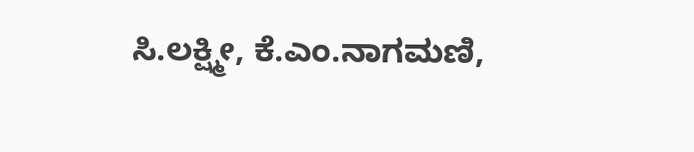ಸಿ.ಲಕ್ಷ್ಮೀ, ಕೆ.ಎಂ.ನಾಗಮಣಿ,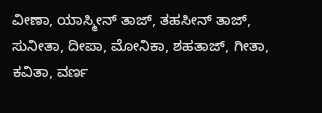ವೀಣಾ, ಯಾಸ್ಮೀನ್ ತಾಜ್, ತಹಸೀನ್ ತಾಜ್, ಸುನೀತಾ, ದೀಪಾ, ಮೋನಿಕಾ, ಶಹತಾಜ್, ಗೀತಾ, ಕವಿತಾ, ವರ್ಣ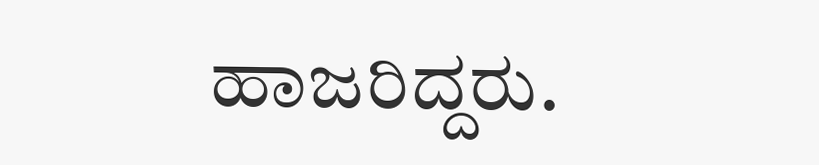ಹಾಜರಿದ್ದರು.